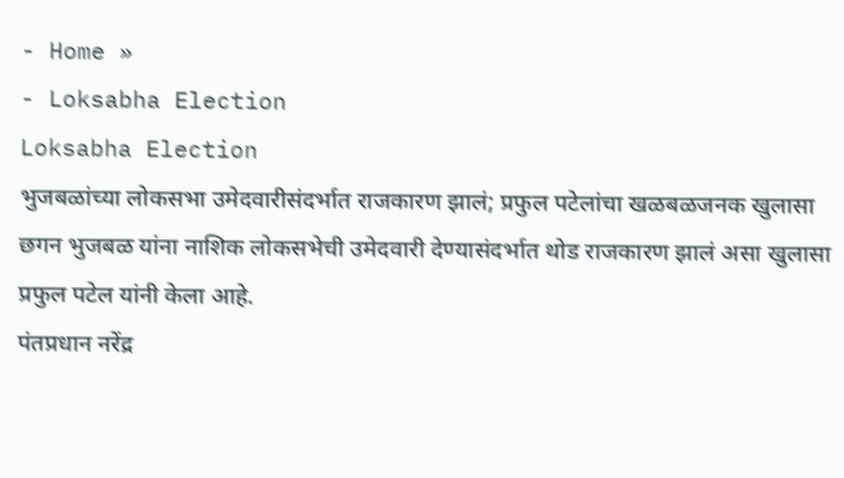- Home »
- Loksabha Election
Loksabha Election
भुजबळांच्या लोकसभा उमेदवारीसंदर्भात राजकारण झालं; प्रफुल पटेलांचा खळबळजनक खुलासा
छगन भुजबळ यांना नाशिक लोकसभेची उमेदवारी देण्यासंदर्भात थोड राजकारण झालं असा खुलासा प्रफुल पटेल यांनी केला आहे.
पंतप्रधान नरेंद्र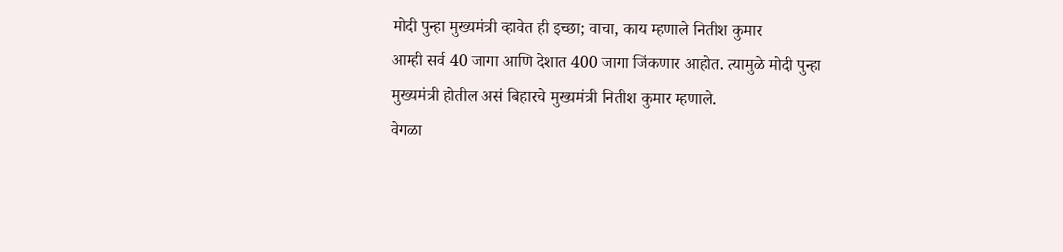मोदी पुन्हा मुख्यमंत्री व्हावेत ही इच्छा; वाचा, काय म्हणाले नितीश कुमार
आम्ही सर्व 40 जागा आणि देशात 400 जागा जिंकणार आहोत. त्यामुळे मोदी पुन्हा मुख्यमंत्री होतील असं बिहारचे मुख्यमंत्री नितीश कुमार म्हणाले.
वेगळा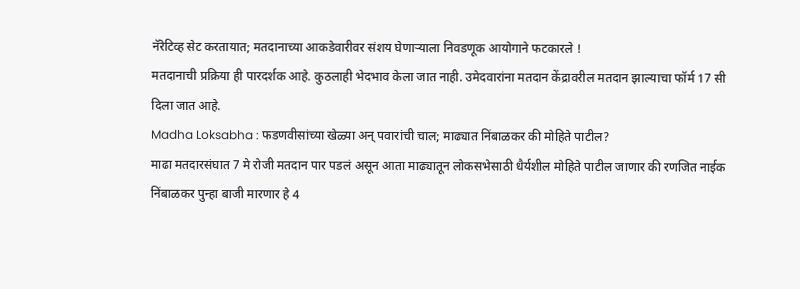नॅरेटिव्ह सेट करतायात; मतदानाच्या आकडेवारीवर संशय घेणाऱ्याला निवडणूक आयोगाने फटकारले !
मतदानाची प्रक्रिया ही पारदर्शक आहे. कुठलाही भेदभाव केला जात नाही. उमेदवारांना मतदान केंद्रावरील मतदान झाल्याचा फॉर्म 17 सी दिला जात आहे.
Madha Loksabha : फडणवीसांच्या खेळ्या अन् पवारांची चाल; माढ्यात निंबाळकर की मोहिते पाटील?
माढा मतदारसंघात 7 मे रोजी मतदान पार पडलं असून आता माढ्यातून लोकसभेसाठी धैर्यशील मोहिते पाटील जाणार की रणजित नाईक निंबाळकर पुन्हा बाजी मारणार हे 4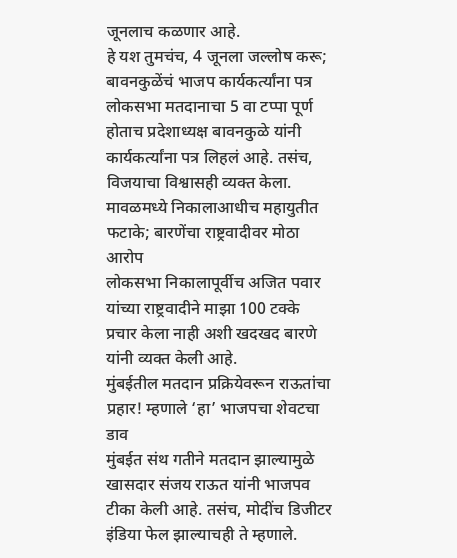जूनलाच कळणार आहे.
हे यश तुमचंच, 4 जूनला जल्लोष करू; बावनकुळेंचं भाजप कार्यकर्त्यांना पत्र
लोकसभा मतदानाचा 5 वा टप्पा पूर्ण होताच प्रदेशाध्यक्ष बावनकुळे यांनी कार्यकर्त्यांना पत्र लिहलं आहे. तसंच, विजयाचा विश्वासही व्यक्त केला.
मावळमध्ये निकालाआधीच महायुतीत फटाके; बारणेंचा राष्ट्रवादीवर मोठा आरोप
लोकसभा निकालापूर्वीच अजित पवार यांच्या राष्ट्रवादीने माझा 100 टक्के प्रचार केला नाही अशी खदखद बारणे यांनी व्यक्त केली आहे.
मुंबईतील मतदान प्रक्रियेवरून राऊतांचा प्रहार! म्हणाले ‘हा’ भाजपचा शेवटचा डाव
मुंबईत संथ गतीने मतदान झाल्यामुळे खासदार संजय राऊत यांनी भाजपव टीका केली आहे. तसंच, मोदींच डिजीटर इंडिया फेल झाल्याचही ते म्हणाले.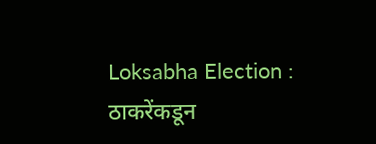Loksabha Election : ठाकरेंकडून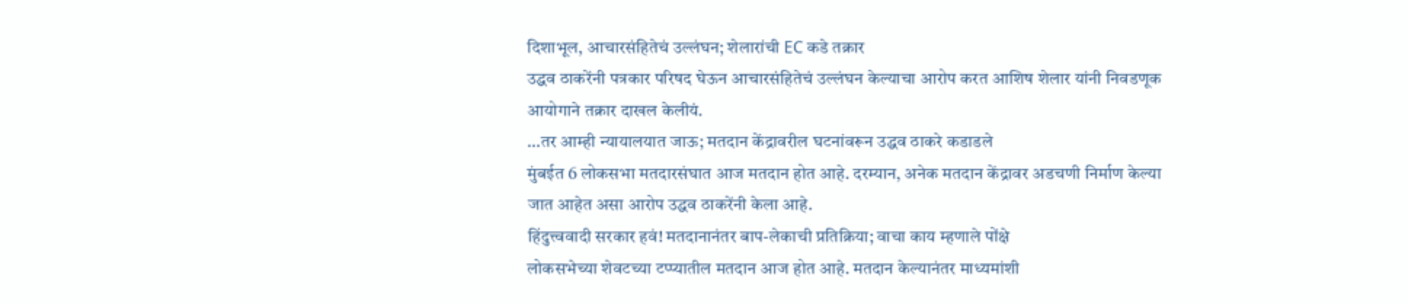दिशाभूल, आचारसंहितेचं उल्लंघन; शेलारांची EC कडे तक्रार
उद्धव ठाकरेंनी पत्रकार परिषद घेऊन आचारसंहितेचं उल्लंघन केल्याचा आरोप करत आशिष शेलार यांनी निवडणूक आयोगाने तक्रार दाखल केलीयं.
…तर आम्ही न्यायालयात जाऊ; मतदान केंद्रावरील घटनांवरून उद्धव ठाकरे कडाडले
मुंबईत 6 लोकसभा मतदारसंघात आज मतदान होत आहे. दरम्यान, अनेक मतदान केंद्रावर अडचणी निर्माण केल्या जात आहेत असा आरोप उद्धव ठाकरेंनी केला आहे.
हिंदुत्त्ववादी सरकार हवं! मतदानानंतर बाप-लेकाची प्रतिक्रिया; वाचा काय म्हणाले पोंक्षे
लोकसभेच्या शेवटच्या टप्प्यातील मतदान आज होत आहे. मतदान केल्यानंतर माध्यमांशी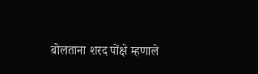बोलताना शरद पोंक्षे म्हणाले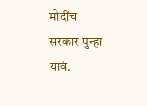मोदींच सरकार पुन्हा यावं.